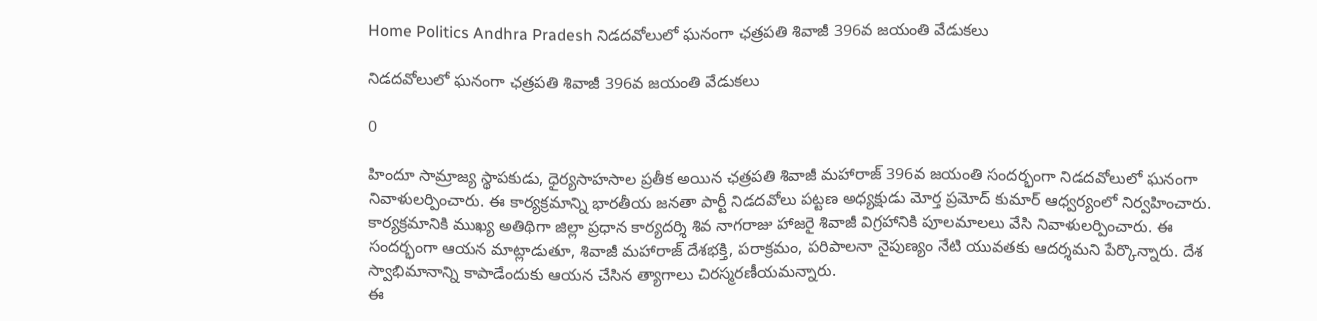Home Politics Andhra Pradesh నిడదవోలులో ఘనంగా ఛత్రపతి శివాజీ 396వ జయంతి వేడుకలు

నిడదవోలులో ఘనంగా ఛత్రపతి శివాజీ 396వ జయంతి వేడుకలు

0

హిందూ సామ్రాజ్య స్థాపకుడు, ధైర్యసాహసాల ప్రతీక అయిన ఛత్రపతి శివాజీ మహారాజ్ 396వ జయంతి సందర్భంగా నిడదవోలులో ఘనంగా నివాళులర్పించారు. ఈ కార్యక్రమాన్ని భారతీయ జనతా పార్టీ నిడదవోలు పట్టణ అధ్యక్షుడు మోర్త ప్రమోద్ కుమార్ ఆధ్వర్యంలో నిర్వహించారు.
కార్యక్రమానికి ముఖ్య అతిథిగా జిల్లా ప్రధాన కార్యదర్శి శివ నాగరాజు హాజరై శివాజీ విగ్రహానికి పూలమాలలు వేసి నివాళులర్పించారు. ఈ సందర్భంగా ఆయన మాట్లాడుతూ, శివాజీ మహారాజ్ దేశభక్తి, పరాక్రమం, పరిపాలనా నైపుణ్యం నేటి యువతకు ఆదర్శమని పేర్కొన్నారు. దేశ స్వాభిమానాన్ని కాపాడేందుకు ఆయన చేసిన త్యాగాలు చిరస్మరణీయమన్నారు.
ఈ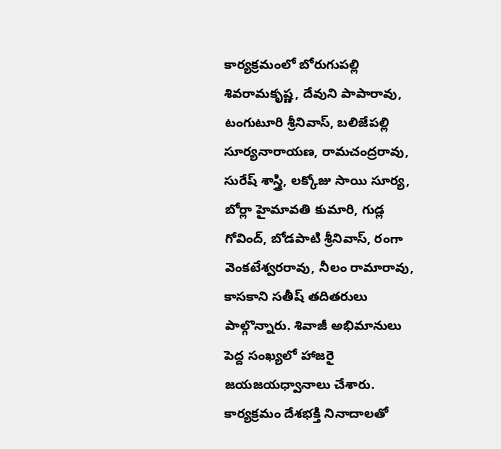కార్యక్రమంలో బోరుగుపల్లి శివరామకృష్ణ, దేవుని పాపారావు, టంగుటూరి శ్రీనివాస్, బలిజేపల్లి సూర్యనారాయణ, రామచంద్రరావు, సురేష్ శాస్త్రి, లక్కోజు సాయి సూర్య, బోర్లా హైమావతి కుమారి, గుడ్ల గోవింద్, బోడపాటి శ్రీనివాస్, రంగా వెంకటేశ్వరరావు, నీలం రామారావు, కాసకాని సతీష్ తదితరులు పాల్గొన్నారు. శివాజీ అభిమానులు పెద్ద సంఖ్యలో హాజరై జయజయధ్వానాలు చేశారు.
కార్యక్రమం దేశభక్తి నినాదాలతో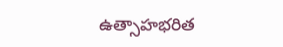ఉత్సాహభరిత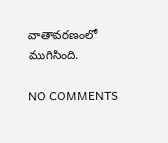వాతావరణంలో ముగిసింది.

NO COMMENTS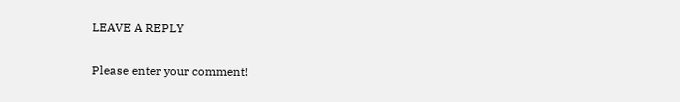LEAVE A REPLY

Please enter your comment!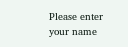Please enter your name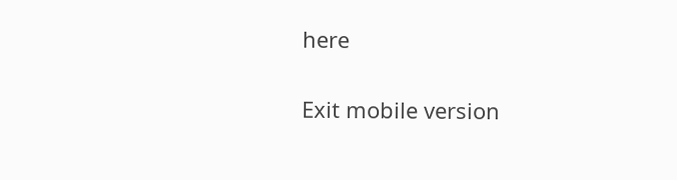here

Exit mobile version